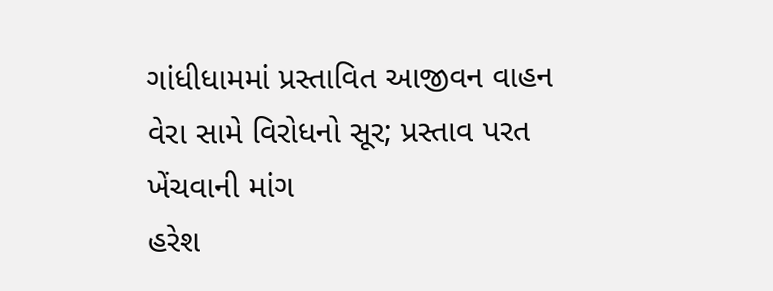ગાંધીધામમાં પ્રસ્તાવિત આજીવન વાહન વેરા સામે વિરોધનો સૂર; પ્રસ્તાવ પરત ખેંચવાની માંગ
હરેશ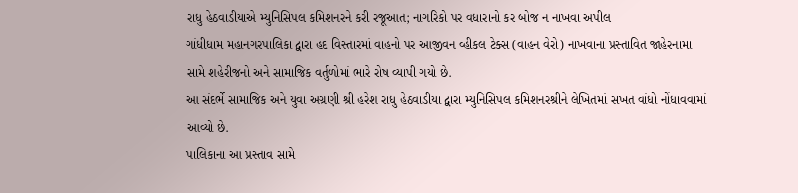રાધુ હેઠવાડીયાએ મ્યુનિસિપલ કમિશનરને કરી રજૂઆત; નાગરિકો પર વધારાનો કર બોજ ન નાખવા અપીલ
ગાંધીધામ મહાનગરપાલિકા દ્વારા હદ વિસ્તારમાં વાહનો પર આજીવન વ્હીકલ ટેક્સ (વાહન વેરો) નાખવાના પ્રસ્તાવિત જાહેરનામા સામે શહેરીજનો અને સામાજિક વર્તુળોમાં ભારે રોષ વ્યાપી ગયો છે.
આ સંદર્ભે સામાજિક અને યુવા અગ્રણી શ્રી હરેશ રાધુ હેઠવાડીયા દ્વારા મ્યુનિસિપલ કમિશનરશ્રીને લેખિતમાં સખત વાંધો નોંધાવવામાં આવ્યો છે.
પાલિકાના આ પ્રસ્તાવ સામે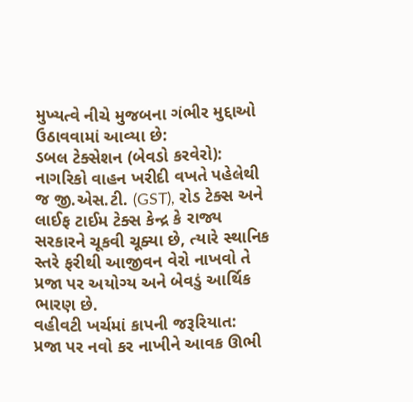મુખ્યત્વે નીચે મુજબના ગંભીર મુદ્દાઓ ઉઠાવવામાં આવ્યા છે:
ડબલ ટેક્સેશન (બેવડો કરવેરો): નાગરિકો વાહન ખરીદી વખતે પહેલેથી જ જી.એસ.ટી. (GST), રોડ ટેક્સ અને લાઈફ ટાઈમ ટેક્સ કેન્દ્ર કે રાજ્ય સરકારને ચૂકવી ચૂક્યા છે, ત્યારે સ્થાનિક સ્તરે ફરીથી આજીવન વેરો નાખવો તે પ્રજા પર અયોગ્ય અને બેવડું આર્થિક ભારણ છે.
વહીવટી ખર્ચમાં કાપની જરૂરિયાત: પ્રજા પર નવો કર નાખીને આવક ઊભી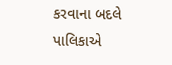કરવાના બદલે પાલિકાએ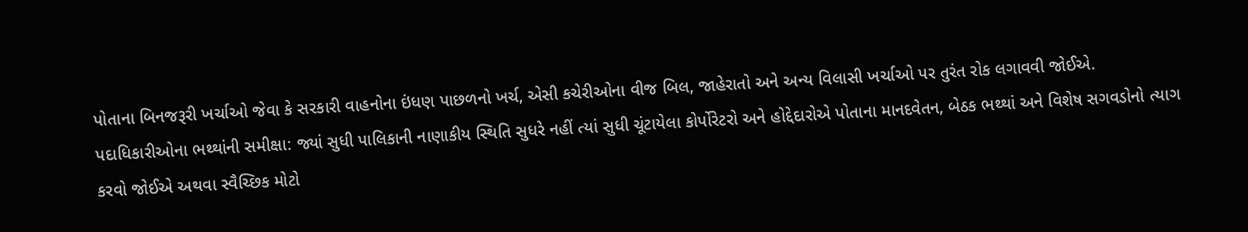પોતાના બિનજરૂરી ખર્ચાઓ જેવા કે સરકારી વાહનોના ઇંધણ પાછળનો ખર્ચ, એસી કચેરીઓના વીજ બિલ, જાહેરાતો અને અન્ય વિલાસી ખર્ચાઓ પર તુરંત રોક લગાવવી જોઈએ.
પદાધિકારીઓના ભથ્થાંની સમીક્ષા: જ્યાં સુધી પાલિકાની નાણાકીય સ્થિતિ સુધરે નહીં ત્યાં સુધી ચૂંટાયેલા કોર્પોરેટરો અને હોદ્દેદારોએ પોતાના માનદવેતન, બેઠક ભથ્થાં અને વિશેષ સગવડોનો ત્યાગ કરવો જોઈએ અથવા સ્વૈચ્છિક મોટો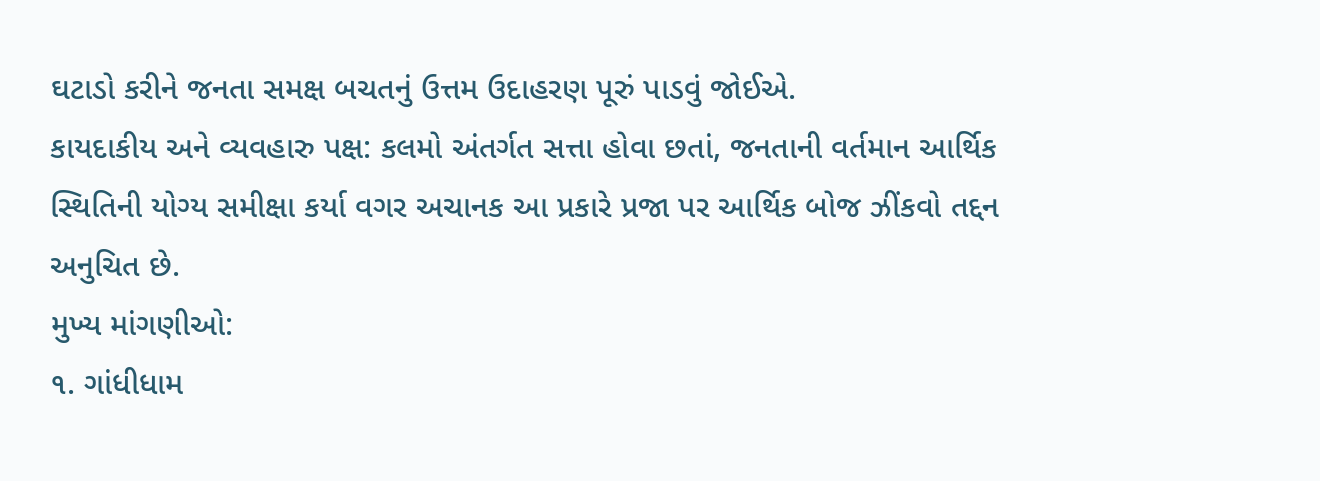ઘટાડો કરીને જનતા સમક્ષ બચતનું ઉત્તમ ઉદાહરણ પૂરું પાડવું જોઈએ.
કાયદાકીય અને વ્યવહારુ પક્ષ: કલમો અંતર્ગત સત્તા હોવા છતાં, જનતાની વર્તમાન આર્થિક સ્થિતિની યોગ્ય સમીક્ષા કર્યા વગર અચાનક આ પ્રકારે પ્રજા પર આર્થિક બોજ ઝીંકવો તદ્દન અનુચિત છે.
મુખ્ય માંગણીઓ:
૧. ગાંધીધામ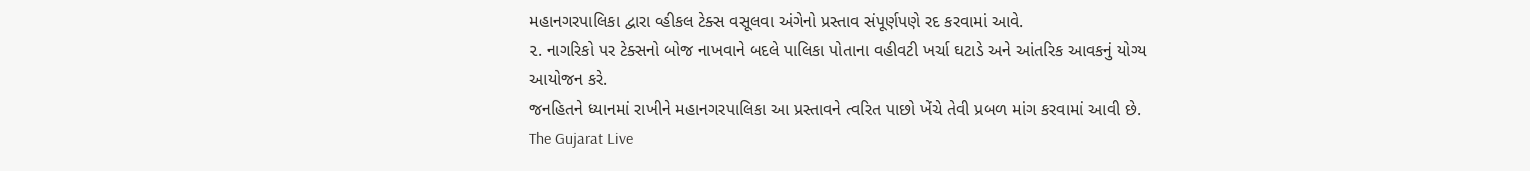મહાનગરપાલિકા દ્વારા વ્હીકલ ટેક્સ વસૂલવા અંગેનો પ્રસ્તાવ સંપૂર્ણપણે રદ કરવામાં આવે.
૨. નાગરિકો પર ટેક્સનો બોજ નાખવાને બદલે પાલિકા પોતાના વહીવટી ખર્ચા ઘટાડે અને આંતરિક આવકનું યોગ્ય આયોજન કરે.
જનહિતને ધ્યાનમાં રાખીને મહાનગરપાલિકા આ પ્રસ્તાવને ત્વરિત પાછો ખેંચે તેવી પ્રબળ માંગ કરવામાં આવી છે.
The Gujarat Live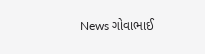News ગોવાભાઈ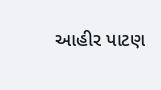આહીર પાટણ